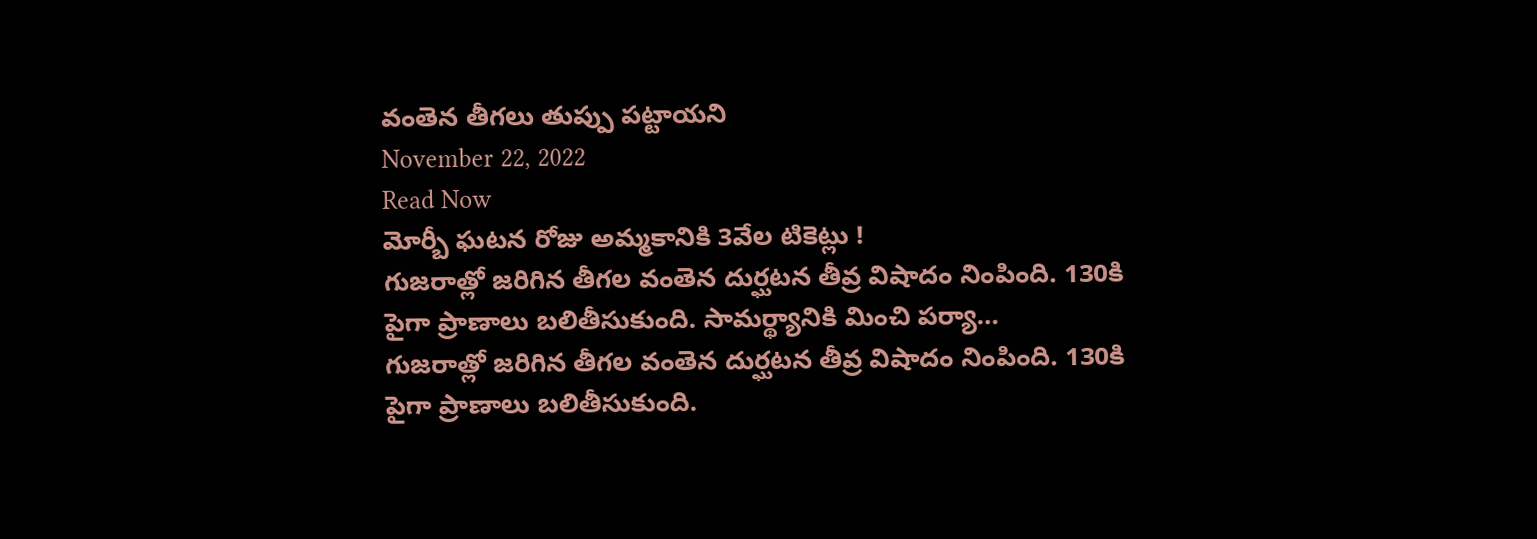వంతెన తీగలు తుప్పు పట్టాయని
November 22, 2022
Read Now
మోర్బీ ఘటన రోజు అమ్మకానికి 3వేల టికెట్లు !
గుజరాత్లో జరిగిన తీగల వంతెన దుర్ఘటన తీవ్ర విషాదం నింపింది. 130కి పైగా ప్రాణాలు బలితీసుకుంది. సామర్థ్యానికి మించి పర్యా…
గుజరాత్లో జరిగిన తీగల వంతెన దుర్ఘటన తీవ్ర విషాదం నింపింది. 130కి పైగా ప్రాణాలు బలితీసుకుంది.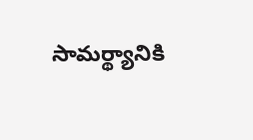సామర్థ్యానికి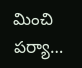మించి పర్యా…